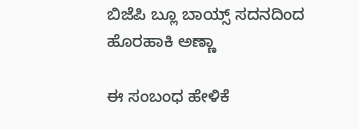ಬಿಜೆಪಿ ಬ್ಲೂ ಬಾಯ್ಸ್ ಸದನದಿಂದ ಹೊರಹಾಕಿ ಅಣ್ಣಾ

ಈ ಸಂಬಂಧ ಹೇಳಿಕೆ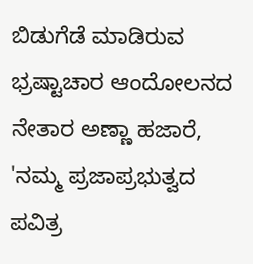ಬಿಡುಗೆಡೆ ಮಾಡಿರುವ ಭ್ರಷ್ಟಾಚಾರ ಆಂದೋಲನದ ನೇತಾರ ಅಣ್ಣಾ ಹಜಾರೆ, 'ನಮ್ಮ ಪ್ರಜಾಪ್ರಭುತ್ವದ ಪವಿತ್ರ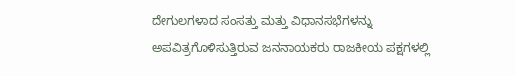ದೇಗುಲಗಳಾದ ಸಂಸತ್ತು ಮತ್ತು ವಿಧಾನಸಭೆಗಳನ್ನು ಅಪವಿತ್ರಗೊಳಿಸುತ್ತಿರುವ ಜನನಾಯಕರು ರಾಜಕೀಯ ಪಕ್ಷಗಳಲ್ಲಿ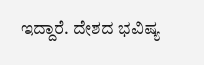ಇದ್ದಾರೆ. ದೇಶದ ಭವಿಷ್ಯ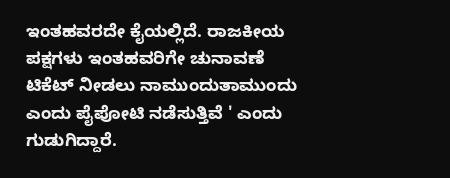ಇಂತಹವರದೇ ಕೈಯಲ್ಲಿದೆ. ರಾಜಕೀಯ ಪಕ್ಷಗಳು ಇಂತಹವರಿಗೇ ಚುನಾವಣೆ ಟಿಕೆಟ್ ನೀಡಲು ನಾಮುಂದುತಾಮುಂದು ಎಂದು ಪೈಪೋಟಿ ನಡೆಸುತ್ತಿವೆ ' ಎಂದು ಗುಡುಗಿದ್ದಾರೆ.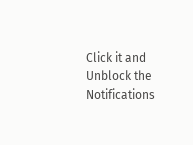Click it and Unblock the Notifications